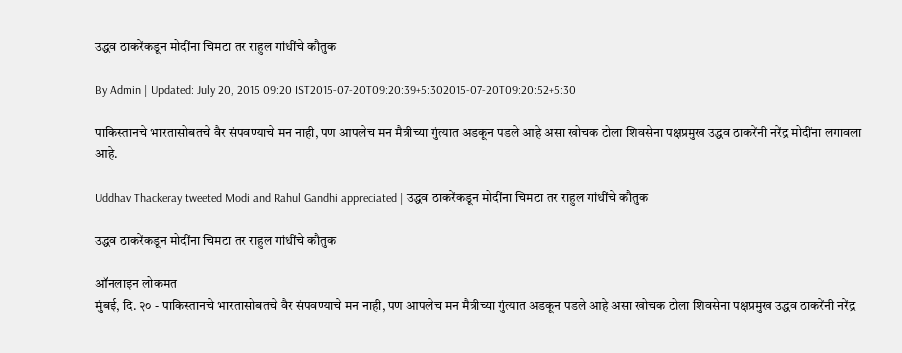उद्धव ठाकरेंकडून मोदींना चिमटा तर राहुल गांधींचे कौतुक

By Admin | Updated: July 20, 2015 09:20 IST2015-07-20T09:20:39+5:302015-07-20T09:20:52+5:30

पाकिस्तानचे भारतासोबतचे वैर संपवण्याचे मन नाही, पण आपलेच मन मैत्रीच्या गुंत्यात अडकून पडले आहे असा खोचक टोला शिवसेना पक्षप्रमुख उद्धव ठाकरेंनी नरेंद्र मोदींना लगावला आहे.

Uddhav Thackeray tweeted Modi and Rahul Gandhi appreciated | उद्धव ठाकरेंकडून मोदींना चिमटा तर राहुल गांधींचे कौतुक

उद्धव ठाकरेंकडून मोदींना चिमटा तर राहुल गांधींचे कौतुक

ऑनलाइन लोकमत
मुंबई, दि. २० - पाकिस्तानचे भारतासोबतचे वैर संपवण्याचे मन नाही, पण आपलेच मन मैत्रीच्या गुंत्यात अडकून पडले आहे असा खोचक टोला शिवसेना पक्षप्रमुख उद्धव ठाकरेंनी नरेंद्र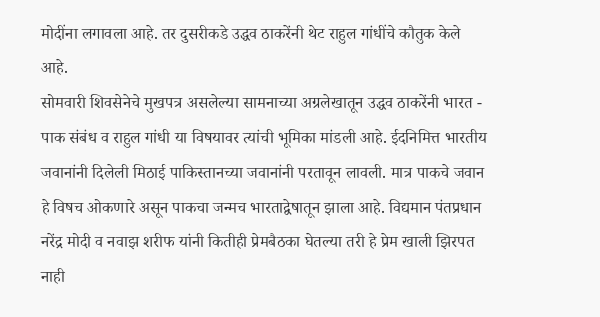मोदींना लगावला आहे. तर दुसरीकडे उद्धव ठाकरेंनी थेट राहुल गांधींचे कौतुक केले आहे.
सोमवारी शिवसेनेचे मुखपत्र असलेल्या सामनाच्या अग्रलेखातून उद्धव ठाकरेंनी भारत - पाक संबंध व राहुल गांधी या विषयावर त्यांची भूमिका मांडली आहे. ईदनिमित्त भारतीय जवानांनी दिलेली मिठाई पाकिस्तानच्या जवानांनी परतावून लावली. मात्र पाकचे जवान हे विषच ओकणारे असून पाकचा जन्मच भारताद्वेषातून झाला आहे. विद्यमान पंतप्रधान नरेंद्र मोदी व नवाझ शरीफ यांनी कितीही प्रेमबैठका घेतल्या तरी हे प्रेम खाली झिरपत नाही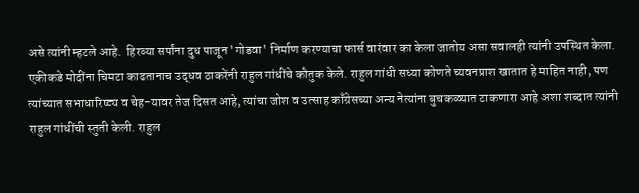असे त्यांनी म्हटले आहे.  हिरव्या सर्पांना दुध पाजून 'गोडवा' निर्माण करण्याचा फार्स वारंवार का केला जातोय असा सवालही त्यांनी उपस्थित केला.
एकीकडे मोदींना चिमटा काढतानाच उद्धव ठाकरेंनी राहुल गांधींचे कौतुक केले. राहुल गांधी सध्या कोणते च्यवनप्राश खातात हे माहित नाही, पण त्यांच्यात सभाधारिष्ट्य व चेह-यावर तेज दिसत आहे, त्यांचा जोश व उत्साह काँग्रेसच्या अन्य नेत्यांना बुचकळ्यात टाकणारा आहे अशा शब्दात त्यांनी राहुल गांधींची स्तुती केली. राहुल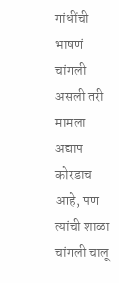गांधींची भाषणं चांगली असली तरी मामला अद्याप कोरडाच आहे, पण त्यांची शाळा चांगली चालू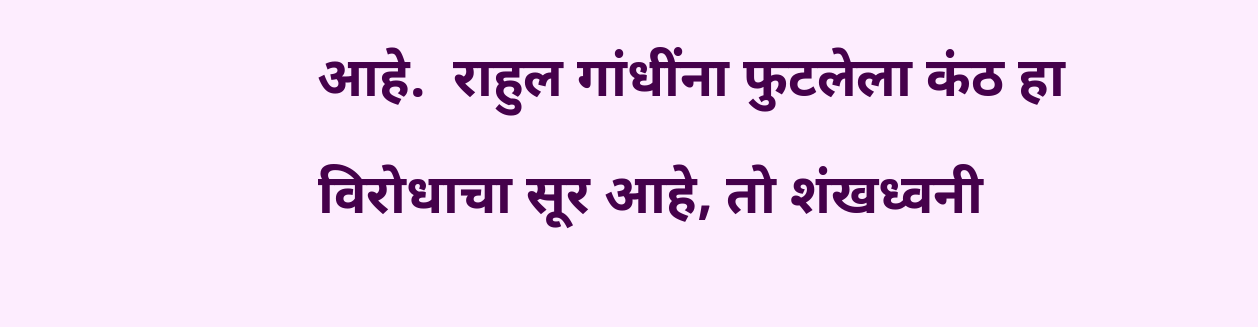आहे.  राहुल गांधींना फुटलेला कंठ हा विरोधाचा सूर आहे, तो शंखध्वनी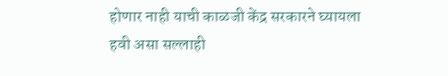होणार नाही याची काळजी केंद्र सरकारने घ्यायला हवी असा सल्लाही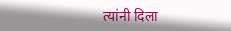त्यांनी दिला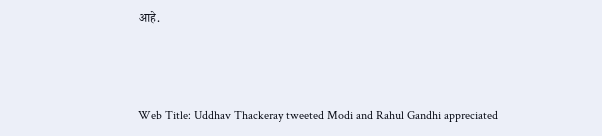आहे.



Web Title: Uddhav Thackeray tweeted Modi and Rahul Gandhi appreciated